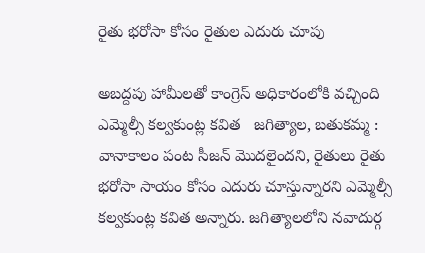రైతు భరోసా కోసం రైతుల ఎదురు చూపు

అబద్దపు హామీలతో కాంగ్రెస్ అధికారంలోకి వచ్చింది ఎమ్మెల్సీ కల్వకుంట్ల కవిత   జగిత్యాల, బతుకమ్మ : వానాకాలం పంట సీజన్ మొదలైందని, రైతులు రైతు భరోసా సాయం కోసం ఎదురు చూస్తున్నారని ఎమ్మెల్సీ కల్వకుంట్ల కవిత అన్నారు. జగిత్యాలలోని నవాదుర్గ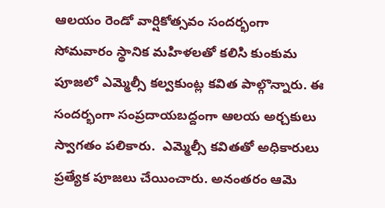ఆలయం రెండో వార్షికోత్సవం సందర్భంగా సోమవారం స్థానిక మహిళలతో కలిసి కుంకుమ పూజలో ఎమ్మెల్సీ కల్వకుంట్ల కవిత పాల్గొన్నారు. ఈ సందర్భంగా సంప్రదాయబద్దంగా ఆలయ అర్చకులు స్వాగతం పలికారు.  ఎమ్మెల్సీ కవితతో అధికారులు ప్రత్యేక పూజలు చేయించారు. అనంతరం ఆమె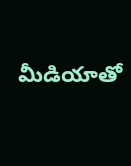మీడియాతో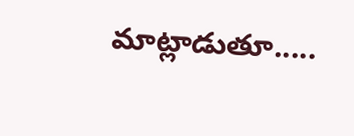మాట్లాడుతూ.....